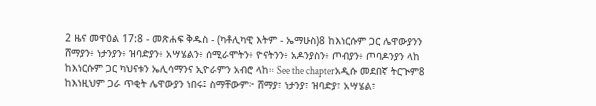2 ዜና መዋዕል 17:8 - መጽሐፍ ቅዱስ - (ካቶሊካዊ እትም - ኤማሁስ)8 ከእነርሱም ጋር ሌዋውያንን ሸማያን፥ ነታንያን፥ ዝባድያን፥ አሣሄልን፥ ሰሚራሞትን፥ ዮናትንን፥ አዶንያስን፥ ጦብያን፥ ጦባዶንያን ላከ ከእነርሱም ጋር ካህናቱን ኤሊሳማንና ኢዮራምን አብሮ ላከ። See the chapterአዲሱ መደበኛ ትርጒም8 ከእነዚህም ጋራ ጥቂት ሌዋውያን ነበሩ፤ ስማቸውም፦ ሸማያ፣ ነታንያ፣ ዝባድያ፣ አሣሄል፣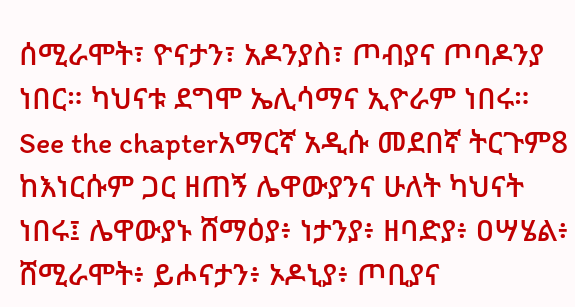ሰሚራሞት፣ ዮናታን፣ አዶንያስ፣ ጦብያና ጦባዶንያ ነበር። ካህናቱ ደግሞ ኤሊሳማና ኢዮራም ነበሩ። See the chapterአማርኛ አዲሱ መደበኛ ትርጉም8 ከእነርሱም ጋር ዘጠኝ ሌዋውያንና ሁለት ካህናት ነበሩ፤ ሌዋውያኑ ሸማዕያ፥ ነታንያ፥ ዘባድያ፥ ዐሣሄል፥ ሸሚራሞት፥ ይሖናታን፥ ኦዶኒያ፥ ጦቢያና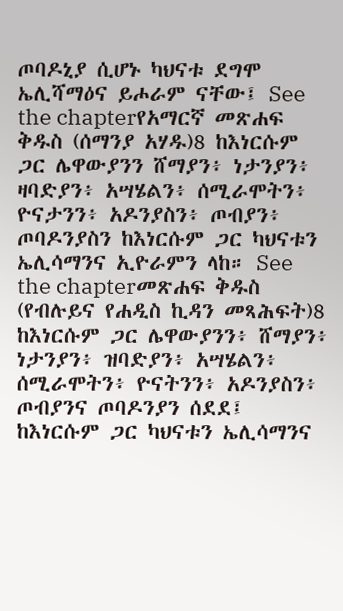ጦባዶኒያ ሲሆኑ ካህናቱ ደግሞ ኤሊሻማዕና ይሖራም ናቸው፤ See the chapterየአማርኛ መጽሐፍ ቅዱስ (ሰማንያ አሃዱ)8 ከእነርሱም ጋር ሌዋውያንን ሸማያን፥ ነታንያን፥ ዛባድያን፥ አሣሄልን፥ ሰሚራሞትን፥ ዮናታንን፥ አዶንያስን፥ ጦብያን፥ ጦባዶንያስን ከእነርሱም ጋር ካህናቱን ኤሊሳማንና ኢዮራምን ላከ። See the chapterመጽሐፍ ቅዱስ (የብሉይና የሐዲስ ኪዳን መጻሕፍት)8 ከእነርሱም ጋር ሌዋውያንን፥ ሸማያን፥ ነታንያን፥ ዝባድያን፥ አሣሄልን፥ ሰሚራሞትን፥ ዮናትንን፥ አዶንያስን፥ ጦብያንና ጦባዶንያን ሰደደ፤ ከእነርሱም ጋር ካህናቱን ኤሊሳማንና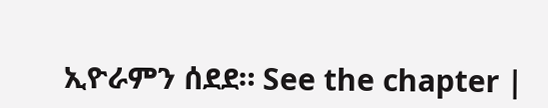ኢዮራምን ሰደደ። See the chapter |